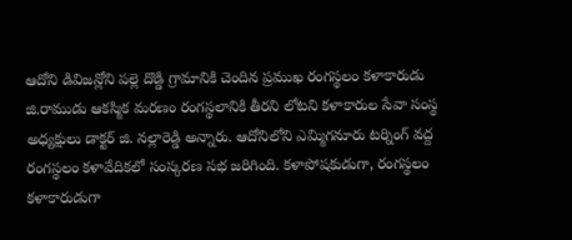ఆదోని డివిజన్లోని పల్లె దొడ్డి గ్రామానికి చెందిన ప్రముఖ రంగస్థలం కళాకారుడు జి.రాముడు ఆకస్మిక మరణం రంగస్థలానికి తీరని లోటని కళాకారుల సేవా సంస్థ అధ్యక్షులు డాక్టర్ జి. నల్లారెడ్డి అన్నారు. ఆదోనిలోని ఎమ్మిగనూరు టర్నింగ్ వద్ద రంగస్థలం కళావేదికలో సంస్కరణ సభ జరిగింది. కళాపోషకుడుగా, రంగస్థలం కళాకారుడుగా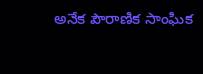అనేక పౌరాణిక సాంఘిక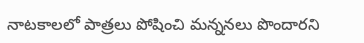నాటకాలలో పాత్రలు పోషించి మన్ననలు పొందారని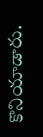కొనియాడారు.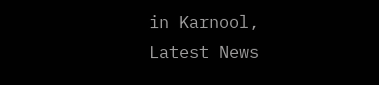in Karnool, Latest News